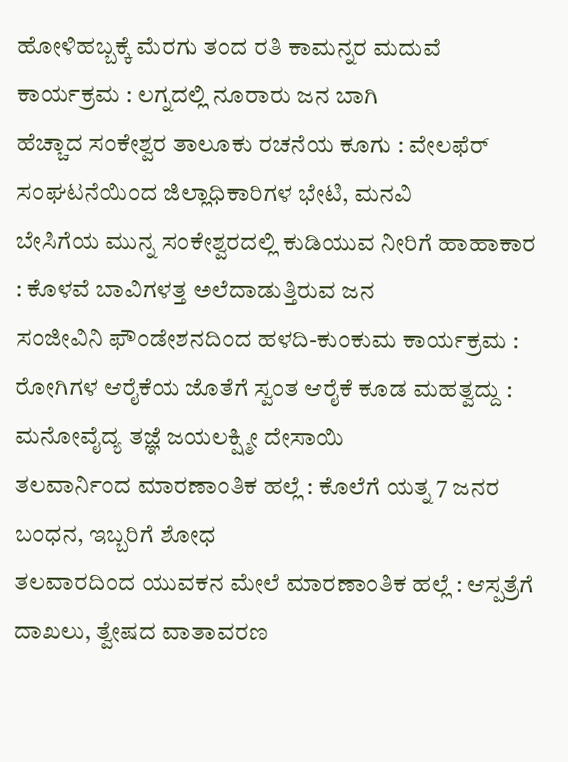ಹೋಳಿಹಬ್ಬಕ್ಕೆ ಮೆರಗು ತಂದ ರತಿ ಕಾಮನ್ನರ ಮದುವೆ ಕಾರ್ಯಕ್ರಮ : ಲಗ್ನದಲ್ಲಿ ನೂರಾರು ಜನ ಬಾಗಿ
ಹೆಚ್ಚಾದ ಸಂಕೇಶ್ವರ ತಾಲೂಕು ರಚನೆಯ ಕೂಗು : ವೇಲಫೆರ್ ಸಂಘಟನೆಯಿಂದ ಜಿಲ್ಲಾಧಿಕಾರಿಗಳ ಭೇಟಿ, ಮನವಿ
ಬೇಸಿಗೆಯ ಮುನ್ನ ಸಂಕೇಶ್ವರದಲ್ಲಿ ಕುಡಿಯುವ ನೀರಿಗೆ ಹಾಹಾಕಾರ : ಕೊಳವೆ ಬಾವಿಗಳತ್ತ ಅಲೆದಾಡುತ್ತಿರುವ ಜನ
ಸಂಜೀವಿನಿ ಫೌಂಡೇಶನದಿಂದ ಹಳದಿ-ಕುಂಕುಮ ಕಾರ್ಯಕ್ರಮ : ರೋಗಿಗಳ ಆರೈಕೆಯ ಜೊತೆಗೆ ಸ್ವಂತ ಆರೈಕೆ ಕೂಡ ಮಹತ್ವದ್ದು : ಮನೋವೈದ್ಯ ತಜ್ಞೆ ಜಯಲಕ್ಷ್ಮೀ ದೇಸಾಯಿ
ತಲವಾರ್ನಿಂದ ಮಾರಣಾಂತಿಕ ಹಲ್ಲೆ : ಕೊಲೆಗೆ ಯತ್ನ 7 ಜನರ ಬಂಧನ, ಇಬ್ಬರಿಗೆ ಶೋಧ
ತಲವಾರದಿಂದ ಯುವಕನ ಮೇಲೆ ಮಾರಣಾಂತಿಕ ಹಲ್ಲೆ : ಆಸ್ಪತ್ರೆಗೆ ದಾಖಲು, ತ್ವೇಷದ ವಾತಾವರಣ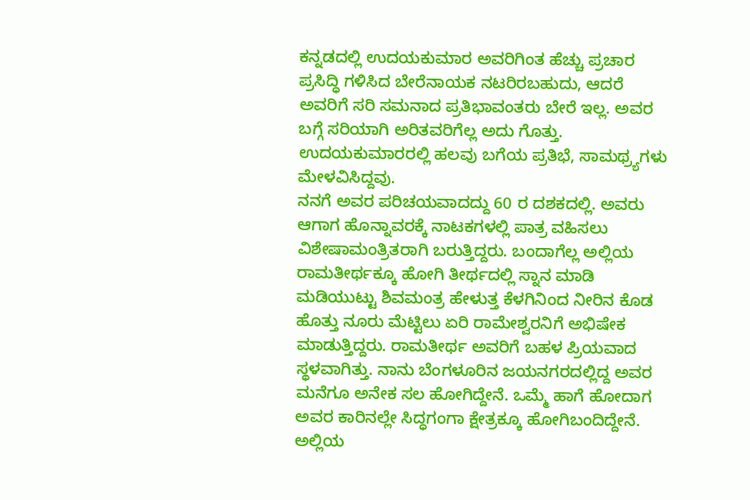ಕನ್ನಡದಲ್ಲಿ ಉದಯಕುಮಾರ ಅವರಿಗಿಂತ ಹೆಚ್ಚು ಪ್ರಚಾರ ಪ್ರಸಿದ್ಧಿ ಗಳಿಸಿದ ಬೇರೆನಾಯಕ ನಟರಿರಬಹುದು, ಆದರೆ ಅವರಿಗೆ ಸರಿ ಸಮನಾದ ಪ್ರತಿಭಾವಂತರು ಬೇರೆ ಇಲ್ಲ. ಅವರ ಬಗ್ಗೆ ಸರಿಯಾಗಿ ಅರಿತವರಿಗೆಲ್ಲ ಅದು ಗೊತ್ತು. ಉದಯಕುಮಾರರಲ್ಲಿ ಹಲವು ಬಗೆಯ ಪ್ರತಿಭೆ, ಸಾಮಥ್ರ್ಯಗಳು ಮೇಳವಿಸಿದ್ದವು.
ನನಗೆ ಅವರ ಪರಿಚಯವಾದದ್ದು 60 ರ ದಶಕದಲ್ಲಿ. ಅವರು ಆಗಾಗ ಹೊನ್ನಾವರಕ್ಕೆ ನಾಟಕಗಳಲ್ಲಿ ಪಾತ್ರ ವಹಿಸಲು ವಿಶೇಷಾಮಂತ್ರಿತರಾಗಿ ಬರುತ್ತಿದ್ದರು. ಬಂದಾಗೆಲ್ಲ ಅಲ್ಲಿಯ ರಾಮತೀರ್ಥಕ್ಕೂ ಹೋಗಿ ತೀರ್ಥದಲ್ಲಿ ಸ್ನಾನ ಮಾಡಿ ಮಡಿಯುಟ್ಟು ಶಿವಮಂತ್ರ ಹೇಳುತ್ತ ಕೆಳಗಿನಿಂದ ನೀರಿನ ಕೊಡ ಹೊತ್ತು ನೂರು ಮೆಟ್ಟಿಲು ಏರಿ ರಾಮೇಶ್ವರನಿಗೆ ಅಭಿಷೇಕ ಮಾಡುತ್ತಿದ್ದರು. ರಾಮತೀರ್ಥ ಅವರಿಗೆ ಬಹಳ ಪ್ರಿಯವಾದ ಸ್ಥಳವಾಗಿತ್ತು. ನಾನು ಬೆಂಗಳೂರಿನ ಜಯನಗರದಲ್ಲಿದ್ದ ಅವರ ಮನೆಗೂ ಅನೇಕ ಸಲ ಹೋಗಿದ್ದೇನೆ. ಒಮ್ಮೆ ಹಾಗೆ ಹೋದಾಗ ಅವರ ಕಾರಿನಲ್ಲೇ ಸಿದ್ಧಗಂಗಾ ಕ್ಷೇತ್ರಕ್ಕೂ ಹೋಗಿಬಂದಿದ್ದೇನೆ. ಅಲ್ಲಿಯ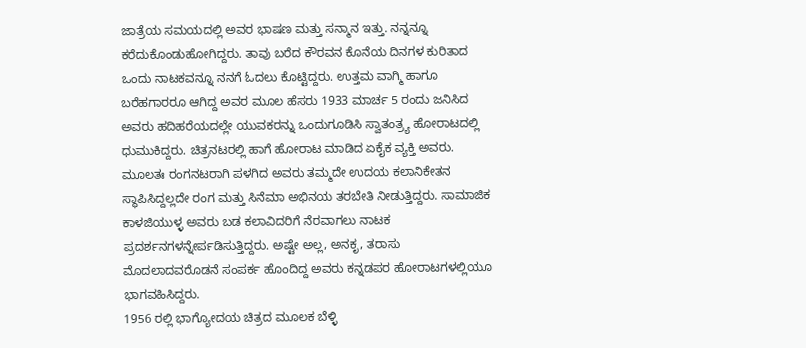ಜಾತ್ರೆಯ ಸಮಯದಲ್ಲಿ ಅವರ ಭಾಷಣ ಮತ್ತು ಸನ್ಮಾನ ಇತ್ತು. ನನ್ನನ್ನೂ ಕರೆದುಕೊಂಡುಹೋಗಿದ್ದರು. ತಾವು ಬರೆದ ಕೌರವನ ಕೊನೆಯ ದಿನಗಳ ಕುರಿತಾದ ಒಂದು ನಾಟಕವನ್ನೂ ನನಗೆ ಓದಲು ಕೊಟ್ಟಿದ್ದರು. ಉತ್ತಮ ವಾಗ್ಮಿ ಹಾಗೂ ಬರೆಹಗಾರರೂ ಆಗಿದ್ದ ಅವರ ಮೂಲ ಹೆಸರು 1933 ಮಾರ್ಚ 5 ರಂದು ಜನಿಸಿದ ಅವರು ಹದಿಹರೆಯದಲ್ಲೇ ಯುವಕರನ್ನು ಒಂದುಗೂಡಿಸಿ ಸ್ವಾತಂತ್ರ್ಯ ಹೋರಾಟದಲ್ಲಿ ಧುಮುಕಿದ್ದರು. ಚಿತ್ರನಟರಲ್ಲಿ ಹಾಗೆ ಹೋರಾಟ ಮಾಡಿದ ಏಕೈಕ ವ್ಯಕ್ತಿ ಅವರು.
ಮೂಲತಃ ರಂಗನಟರಾಗಿ ಪಳಗಿದ ಅವರು ತಮ್ಮದೇ ಉದಯ ಕಲಾನಿಕೇತನ ಸ್ಥಾಪಿಸಿದ್ದಲ್ಲದೇ ರಂಗ ಮತ್ತು ಸಿನೆಮಾ ಅಭಿನಯ ತರಬೇತಿ ನೀಡುತ್ತಿದ್ದರು. ಸಾಮಾಜಿಕ ಕಾಳಜಿಯುಳ್ಳ ಅವರು ಬಡ ಕಲಾವಿದರಿಗೆ ನೆರವಾಗಲು ನಾಟಕ ಪ್ರದರ್ಶನಗಳನ್ನೇರ್ಪಡಿಸುತ್ತಿದ್ದರು. ಅಷ್ಟೇ ಅಲ್ಲ, ಅನಕೃ, ತರಾಸು ಮೊದಲಾದವರೊಡನೆ ಸಂಪರ್ಕ ಹೊಂದಿದ್ದ ಅವರು ಕನ್ನಡಪರ ಹೋರಾಟಗಳಲ್ಲಿಯೂ ಭಾಗವಹಿಸಿದ್ದರು.
1956 ರಲ್ಲಿ ಭಾಗ್ಯೋದಯ ಚಿತ್ರದ ಮೂಲಕ ಬೆಳ್ಳಿ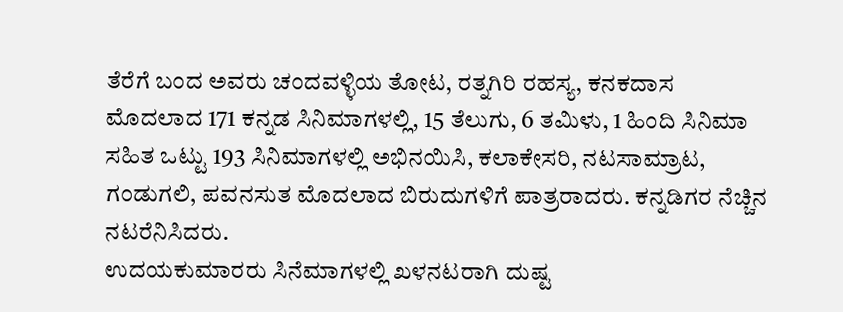ತೆರೆಗೆ ಬಂದ ಅವರು ಚಂದವಳ್ಳಿಯ ತೋಟ, ರತ್ನಗಿರಿ ರಹಸ್ಯ, ಕನಕದಾಸ ಮೊದಲಾದ 171 ಕನ್ನಡ ಸಿನಿಮಾಗಳಲ್ಲಿ, 15 ತೆಲುಗು, 6 ತಮಿಳು, 1 ಹಿಂದಿ ಸಿನಿಮಾ ಸಹಿತ ಒಟ್ಟು 193 ಸಿನಿಮಾಗಳಲ್ಲಿ ಅಭಿನಯಿಸಿ, ಕಲಾಕೇಸರಿ, ನಟಸಾಮ್ರಾಟ, ಗಂಡುಗಲಿ, ಪವನಸುತ ಮೊದಲಾದ ಬಿರುದುಗಳಿಗೆ ಪಾತ್ರರಾದರು. ಕನ್ನಡಿಗರ ನೆಚ್ಚಿನ ನಟರೆನಿಸಿದರು.
ಉದಯಕುಮಾರರು ಸಿನೆಮಾಗಳಲ್ಲಿ ಖಳನಟರಾಗಿ ದುಷ್ಟ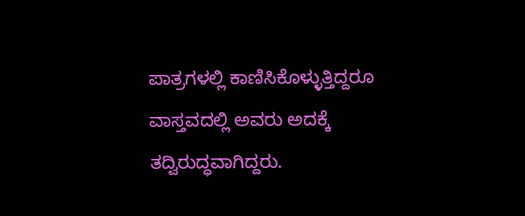ಪಾತ್ರಗಳಲ್ಲಿ ಕಾಣಿಸಿಕೊಳ್ಳುತ್ತಿದ್ದರೂ ವಾಸ್ತವದಲ್ಲಿ ಅವರು ಅದಕ್ಕೆ ತದ್ವಿರುದ್ಧವಾಗಿದ್ದರು.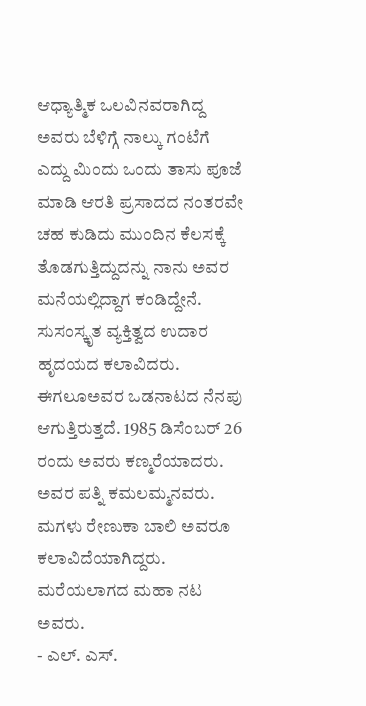ಆಧ್ಯಾತ್ಮಿಕ ಒಲವಿನವರಾಗಿದ್ದ ಅವರು ಬೆಳಿಗ್ಗೆ ನಾಲ್ಕು ಗಂಟೆಗೆ ಎದ್ದು ಮಿಂದು ಒಂದು ತಾಸು ಪೂಜೆ ಮಾಡಿ ಆರತಿ ಪ್ರಸಾದದ ನಂತರವೇ ಚಹ ಕುಡಿದು ಮುಂದಿನ ಕೆಲಸಕ್ಕೆ ತೊಡಗುತ್ತಿದ್ದುದನ್ನು ನಾನು ಅವರ ಮನೆಯಲ್ಲಿದ್ದಾಗ ಕಂಡಿದ್ದೇನೆ. ಸುಸಂಸ್ಕೃತ ವ್ಯಕ್ತಿತ್ವದ ಉದಾರ ಹೃದಯದ ಕಲಾವಿದರು. ಈಗಲೂಅವರ ಒಡನಾಟದ ನೆನಪು ಆಗುತ್ತಿರುತ್ತದೆ. 1985 ಡಿಸೆಂಬರ್ 26 ರಂದು ಅವರು ಕಣ್ಮರೆಯಾದರು. ಅವರ ಪತ್ನಿ ಕಮಲಮ್ಮನವರು. ಮಗಳು ರೇಣುಕಾ ಬಾಲಿ ಅವರೂ ಕಲಾವಿದೆಯಾಗಿದ್ದರು. ಮರೆಯಲಾಗದ ಮಹಾ ನಟ ಅವರು.
- ಎಲ್. ಎಸ್.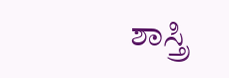ಶಾಸ್ತ್ರಿ